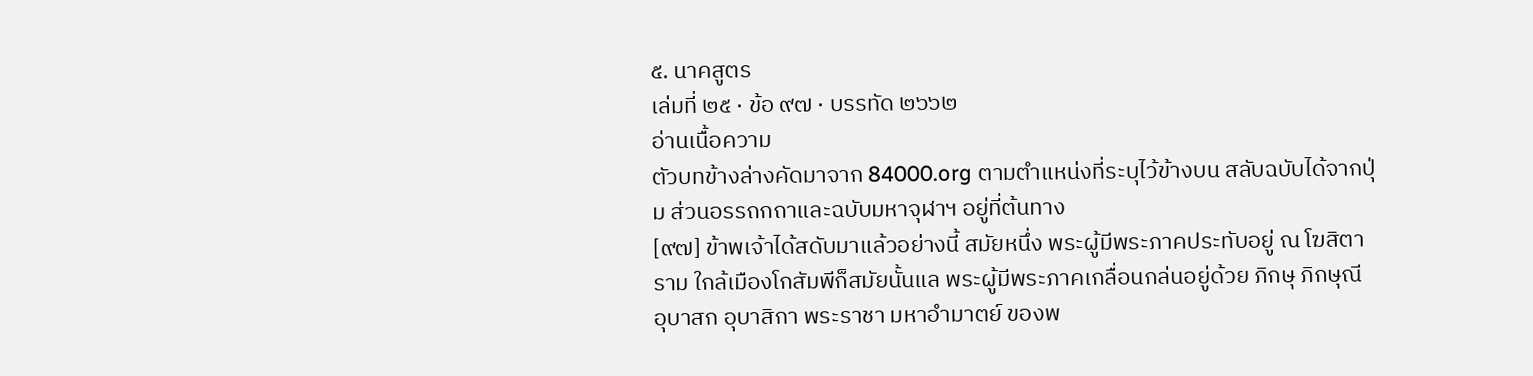๕. นาคสูตร
เล่มที่ ๒๕ · ข้อ ๙๗ · บรรทัด ๒๖๖๒
อ่านเนื้อความ
ตัวบทข้างล่างคัดมาจาก 84000.org ตามตำแหน่งที่ระบุไว้ข้างบน สลับฉบับได้จากปุ่ม ส่วนอรรถกถาและฉบับมหาจุฬาฯ อยู่ที่ต้นทาง
[๙๗] ข้าพเจ้าได้สดับมาแล้วอย่างนี้ สมัยหนึ่ง พระผู้มีพระภาคประทับอยู่ ณ โฆสิตาราม ใกล้เมืองโกสัมพีก็สมัยนั้นแล พระผู้มีพระภาคเกลื่อนกล่นอยู่ด้วย ภิกษุ ภิกษุณี อุบาสก อุบาสิกา พระราชา มหาอำมาตย์ ของพ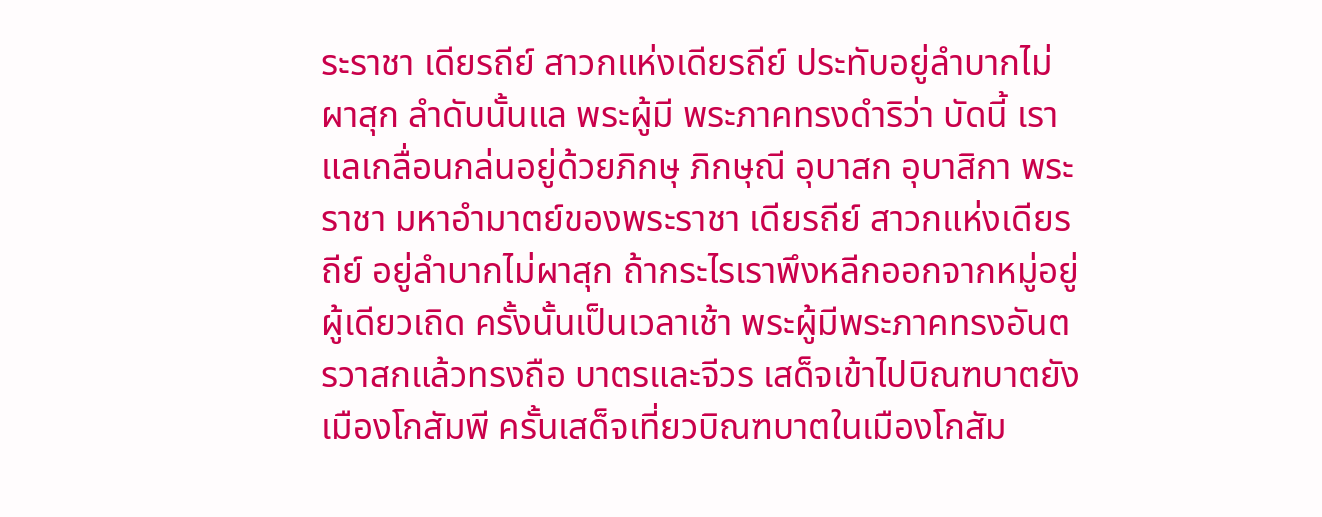ระราชา เดียรถีย์ สาวกแห่งเดียรถีย์ ประทับอยู่ลำบากไม่ผาสุก ลำดับนั้นแล พระผู้มี พระภาคทรงดำริว่า บัดนี้ เราแลเกลื่อนกล่นอยู่ด้วยภิกษุ ภิกษุณี อุบาสก อุบาสิกา พระราชา มหาอำมาตย์ของพระราชา เดียรถีย์ สาวกแห่งเดียรถีย์ อยู่ลำบากไม่ผาสุก ถ้ากระไรเราพึงหลีกออกจากหมู่อยู่ผู้เดียวเถิด ครั้งนั้นเป็นเวลาเช้า พระผู้มีพระภาคทรงอันตรวาสกแล้วทรงถือ บาตรและจีวร เสด็จเข้าไปบิณฑบาตยังเมืองโกสัมพี ครั้นเสด็จเที่ยวบิณฑบาตในเมืองโกสัม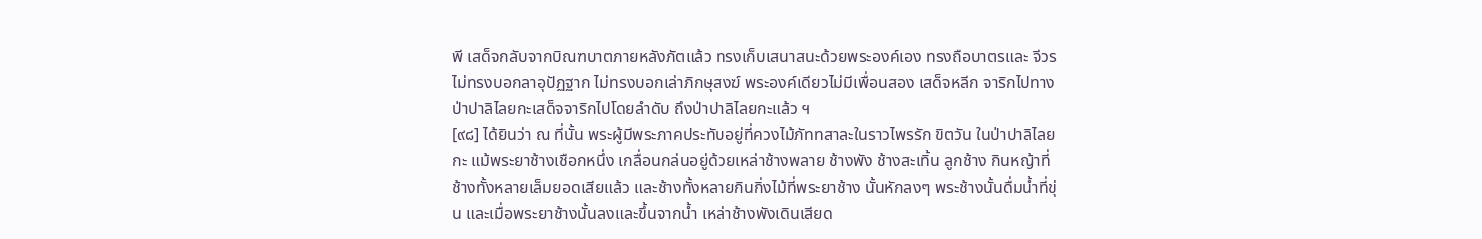พี เสด็จกลับจากบิณฑบาตภายหลังภัตแล้ว ทรงเก็บเสนาสนะด้วยพระองค์เอง ทรงถือบาตรและ จีวร ไม่ทรงบอกลาอุปัฏฐาก ไม่ทรงบอกเล่าภิกษุสงฆ์ พระองค์เดียวไม่มีเพื่อนสอง เสด็จหลีก จาริกไปทางป่าปาลิไลยกะเสด็จจาริกไปโดยลำดับ ถึงป่าปาลิไลยกะแล้ว ฯ
[๙๘] ได้ยินว่า ณ ที่นั้น พระผู้มีพระภาคประทับอยู่ที่ควงไม้ภัททสาละในราวไพรรัก ขิตวัน ในป่าปาลิไลยกะ แม้พระยาช้างเชือกหนึ่ง เกลื่อนกล่นอยู่ด้วยเหล่าช้างพลาย ช้างพัง ช้างสะเทิ้น ลูกช้าง กินหญ้าที่ช้างทั้งหลายเล็มยอดเสียแล้ว และช้างทั้งหลายกินกิ่งไม้ที่พระยาช้าง นั้นหักลงๆ พระช้างนั้นดื่มน้ำที่ขุ่น และเมื่อพระยาช้างนั้นลงและขึ้นจากน้ำ เหล่าช้างพังเดินเสียด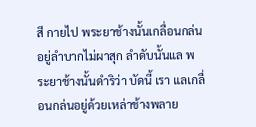สี กายไป พระยาช้างนั้นเกลื่อนกล่นอยู่ลำบากไม่ผาสุก ลำดับนั้นแล พระยาช้างนั้นดำริว่า บัดนี้ เรา แลเกลื่อนกล่นอยู่ด้วยเหล่าช้างพลาย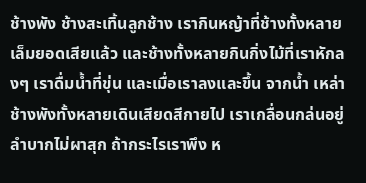ช้างพัง ช้างสะเทิ้นลูกช้าง เรากินหญ้าที่ช้างทั้งหลาย เล็มยอดเสียแล้ว และช้างทั้งหลายกินกิ่งไม้ที่เราหักลงๆ เราดื่มน้ำที่ขุ่น และเมื่อเราลงและขึ้น จากน้ำ เหล่าช้างพังทั้งหลายเดินเสียดสีกายไป เราเกลื่อนกล่นอยู่ลำบากไม่ผาสุก ถ้ากระไรเราพึง ห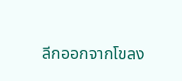ลีกออกจากโขลง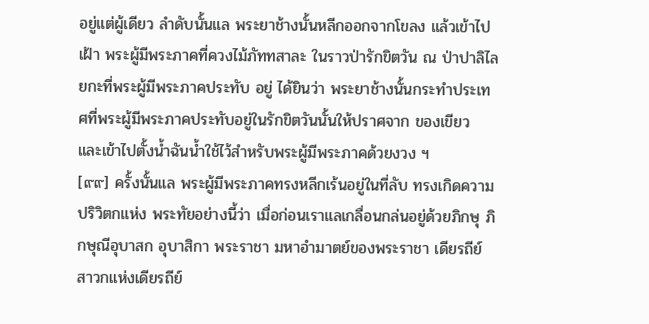อยู่แต่ผู้เดียว ลำดับนั้นแล พระยาช้างนั้นหลีกออกจากโขลง แล้วเข้าไปเฝ้า พระผู้มีพระภาคที่ควงไม้ภัททสาละ ในราวป่ารักขิตวัน ณ ป่าปาลิไลยกะที่พระผู้มีพระภาคประทับ อยู่ ได้ยินว่า พระยาช้างนั้นกระทำประเทศที่พระผู้มีพระภาคประทับอยู่ในรักขิตวันนั้นให้ปราศจาก ของเขียว และเข้าไปตั้งน้ำฉันน้ำใช้ไว้สำหรับพระผู้มีพระภาคด้วยงวง ฯ
[๙๙] ครั้งนั้นแล พระผู้มีพระภาคทรงหลีกเร้นอยู่ในที่ลับ ทรงเกิดความปริวิตกแห่ง พระทัยอย่างนี้ว่า เมื่อก่อนเราแลเกลื่อนกล่นอยู่ด้วยภิกษุ ภิกษุณีอุบาสก อุบาสิกา พระราชา มหาอำมาตย์ของพระราชา เดียรถีย์ สาวกแห่งเดียรถีย์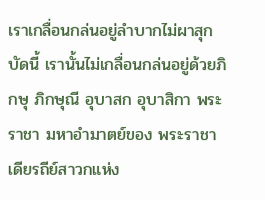เราเกลื่อนกล่นอยู่ลำบากไม่ผาสุก บัดนี้ เรานั้นไม่เกลื่อนกล่นอยู่ด้วยภิกษุ ภิกษุณี อุบาสก อุบาสิกา พระราชา มหาอำมาตย์ของ พระราชา เดียรถีย์สาวกแห่ง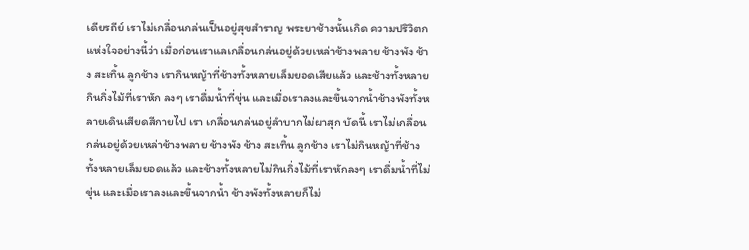เดียรถีย์ เราไม่เกลื่อนกล่นเป็นอยู่สุขสำราญ พระยาช้างนั้นเกิด ความปริวิตกแห่งใจอย่างนี้ว่า เมื่อก่อนเราแลเกลื่อนกล่นอยู่ด้วยเหล่าช้างพลาย ช้างพัง ช้าง สะเทิ้น ลูกช้าง เรากินหญ้าที่ช้างทั้งหลายเล็มยอดเสียแล้ว และช้างทั้งหลายกินกิ่งไม้ที่เราหัก ลงๆ เราดื่มน้ำที่ขุ่น และเมื่อเราลงและขึ้นจากน้ำช้างพังทั้งหลายเดินเสียดสีกายไป เรา เกลื่อนกล่นอยู่ลำบากไม่ผาสุก บัดนี้ เราไม่เกลื่อนกล่นอยู่ด้วยเหล่าช้างพลาย ช้างพัง ช้าง สะเทิ้น ลูกช้าง เราไม่กินหญ้าที่ช้างทั้งหลายเล็มยอดแล้ว และช้างทั้งหลายไม่กินกิ่งไม้ที่เราหักลงๆ เราดื่มน้ำที่ไม่ขุ่น และเมื่อเราลงและขึ้นจากน้ำ ช้างพังทั้งหลายก็ไม่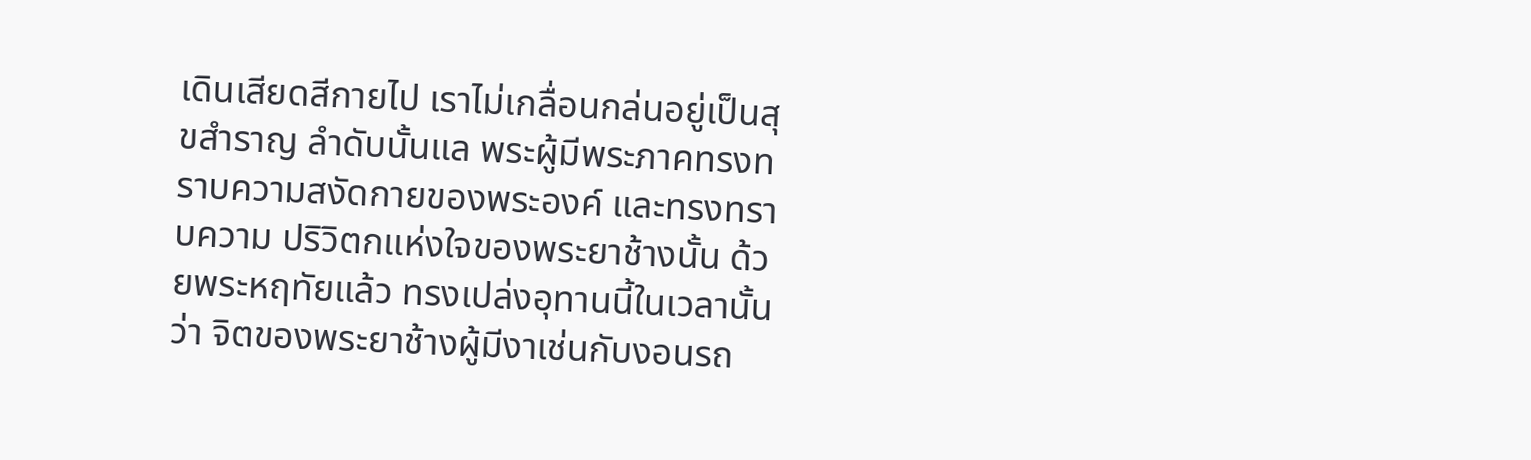เดินเสียดสีกายไป เราไม่เกลื่อนกล่นอยู่เป็นสุขสำราญ ลำดับนั้นแล พระผู้มีพระภาคทรงทราบความสงัดกายของพระองค์ และทรงทราบความ ปริวิตกแห่งใจของพระยาช้างนั้น ด้วยพระหฤทัยแล้ว ทรงเปล่งอุทานนี้ในเวลานั้นว่า จิตของพระยาช้างผู้มีงาเช่นกับงอนรถ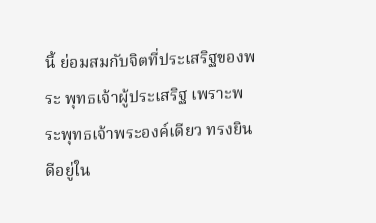นี้ ย่อมสมกับจิตที่ประเสริฐของพระ พุทธเจ้าผู้ประเสริฐ เพราะพระพุทธเจ้าพระองค์เดียว ทรงยินดีอยู่ใน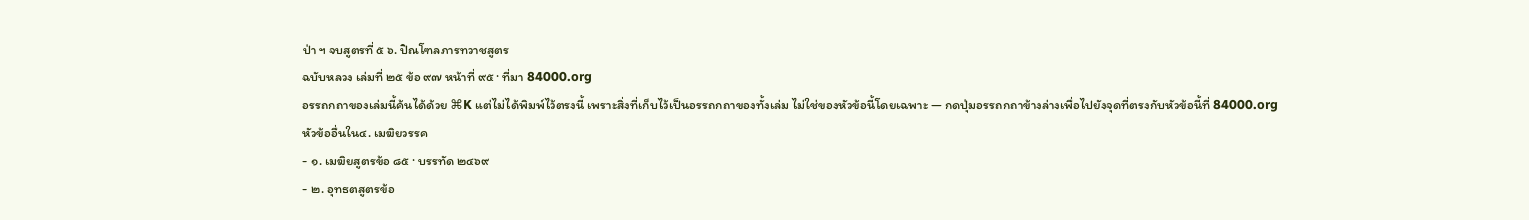ป่า ฯ จบสูตรที่ ๕ ๖. ปิณโฑลภารทวาชสูตร
ฉบับหลวง เล่มที่ ๒๕ ข้อ ๙๗ หน้าที่ ๙๕ · ที่มา 84000.org
อรรถกถาของเล่มนี้ค้นได้ด้วย ⌘K แต่ไม่ได้พิมพ์ไว้ตรงนี้ เพราะสิ่งที่เก็บไว้เป็นอรรถกถาของทั้งเล่ม ไม่ใช่ของหัวข้อนี้โดยเฉพาะ — กดปุ่มอรรถกถาข้างล่างเพื่อไปยังจุดที่ตรงกับหัวข้อนี้ที่ 84000.org
หัวข้ออื่นใน๔. เมฆิยวรรค
- ๑. เมฆิยสูตรข้อ ๘๕ · บรรทัด ๒๔๖๙
- ๒. อุทธตสูตรข้อ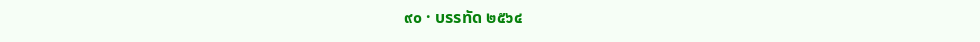๙๐ · บรรทัด ๒๕๖๔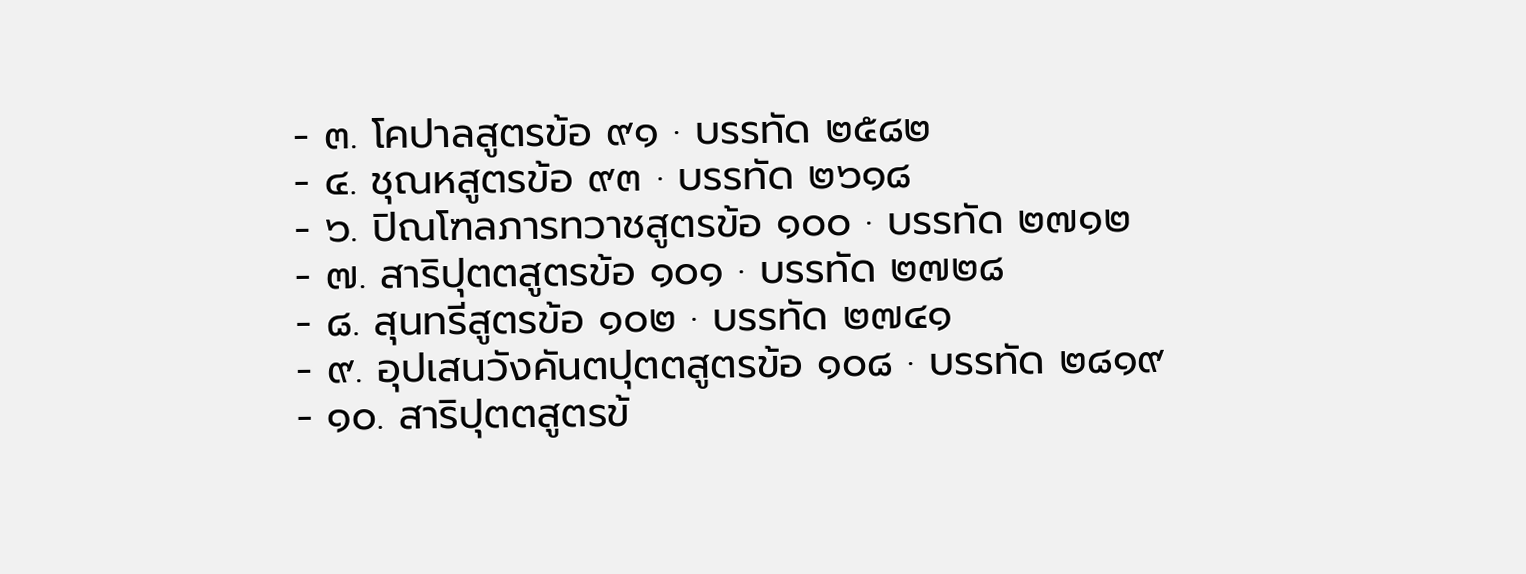- ๓. โคปาลสูตรข้อ ๙๑ · บรรทัด ๒๕๘๒
- ๔. ชุณหสูตรข้อ ๙๓ · บรรทัด ๒๖๑๘
- ๖. ปิณโฑลภารทวาชสูตรข้อ ๑๐๐ · บรรทัด ๒๗๑๒
- ๗. สาริปุตตสูตรข้อ ๑๐๑ · บรรทัด ๒๗๒๘
- ๘. สุนทรีสูตรข้อ ๑๐๒ · บรรทัด ๒๗๔๑
- ๙. อุปเสนวังคันตปุตตสูตรข้อ ๑๐๘ · บรรทัด ๒๘๑๙
- ๑๐. สาริปุตตสูตรข้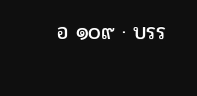อ ๑๐๙ · บรร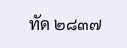ทัด ๒๘๓๗